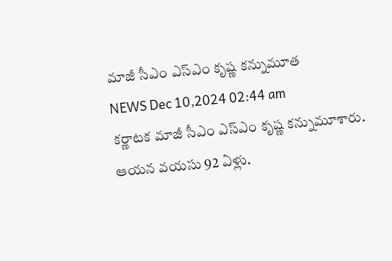మాజీ సీఎం ఎస్ఎం కృష్ణ కన్నుమూత
NEWS Dec 10,2024 02:44 am
కర్ణాటక మాజీ సీఎం ఎస్ఎం కృష్ణ కన్నుమూశారు. ఆయన వయసు 92 ఏళ్లు.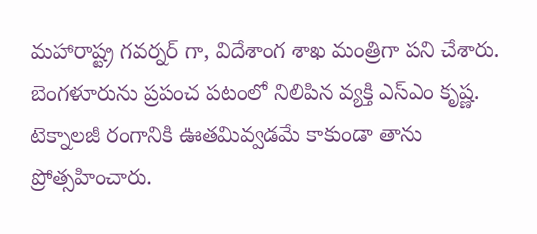మహారాష్ట్ర గవర్నర్ గా, విదేశాంగ శాఖ మంత్రిగా పని చేశారు. బెంగళూరును ప్రపంచ పటంలో నిలిపిన వ్యక్తి ఎస్ఎం కృష్ణ. టెక్నాలజీ రంగానికి ఊతమివ్వడమే కాకుండా తాను ప్రోత్సహించారు.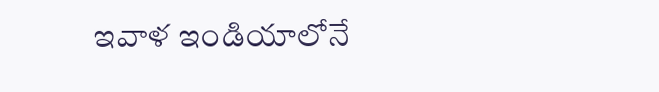ఇవాళ ఇండియాలోనే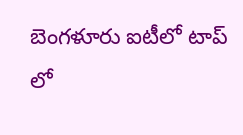బెంగళూరు ఐటీలో టాప్ లో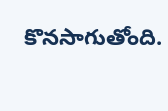కొనసాగుతోంది.